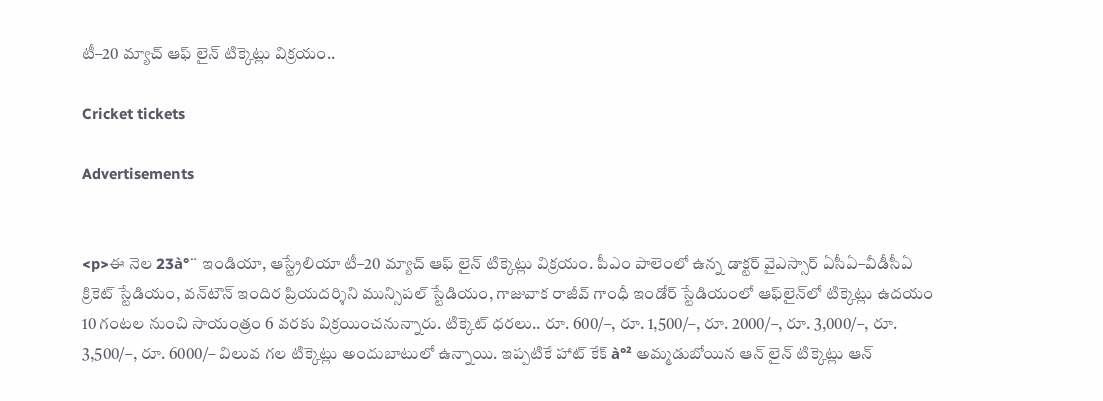టీ–20 మ్యాచ్‌ ఆఫ్ లైన్ టిక్కెట్లు విక్రయం..

Cricket tickets

Advertisements


<p>ఈ నెల 23à°¨ ఇండియా, ఆస్ట్రేలియా టీ–20 మ్యాచ్‌ ఆఫ్ లైన్ టిక్కెట్లు విక్రయం. పీఎం పాలెంలో ఉన్న డాక్టర్‌ వైఎస్సార్‌ ఏసీఏ–వీడీసీఏ క్రికెట్‌ స్టేడియం, వన్‌టౌన్‌ ఇందిర ప్రియదర్శిని మున్సిపల్‌ స్టేడియం, గాజువాక రాజీవ్‌ గాంధీ ఇండోర్‌ స్టేడియంలో ఆఫ్‌లైన్‌లో టిక్కెట్లు ఉదయం 10 గంటల నుంచి సాయంత్రం 6 వరకు విక్రయించనున్నారు. టిక్కెట్‌ ధరలు.. రూ. 600/–, రూ. 1,500/–, రూ. 2000/–, రూ. 3,000/–, రూ. 3,500/–, రూ. 6000/– విలువ గల టిక్కెట్లు అందుబాటులో ఉన్నాయి. ఇప్పటికే హాట్ కేక్ à°² అమ్మడుబోయిన ఆన్ లైన్ టిక్కెట్లు ఆన్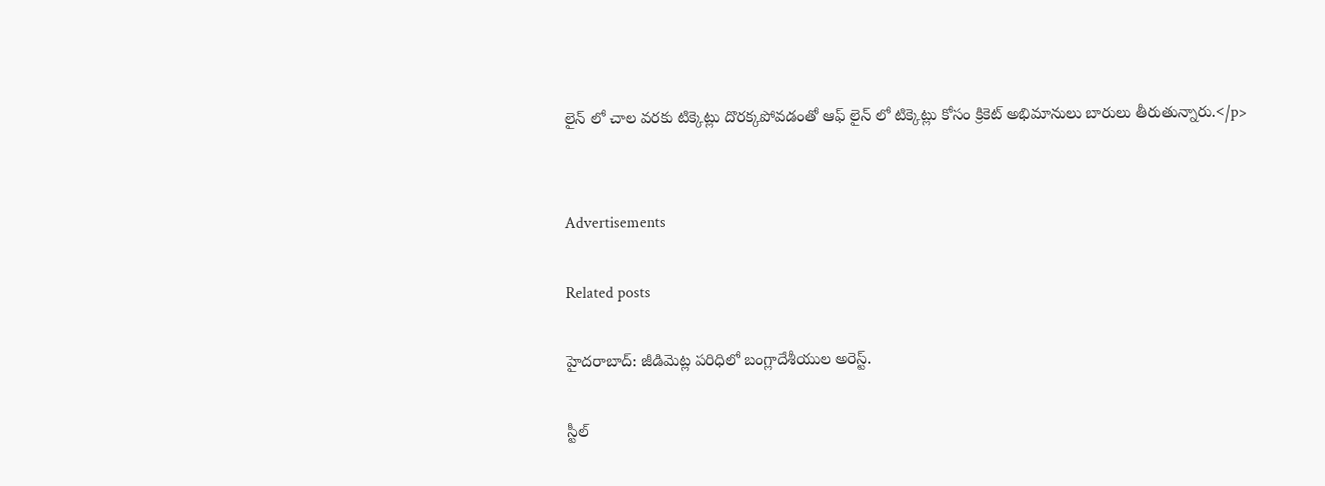లైన్ లో చాల వరకు టిక్కెట్లు దొరక్కపోవడంతో ఆఫ్ లైన్ లో టిక్కెట్లు కోసం క్రికెట్ అభిమానులు బారులు తీరుతున్నారు.</p>


Advertisements

Related posts

హైదరాబాద్: జీడిమెట్ల పరిధిలో బంగ్లాదేశీయుల అరెస్ట్.

స్టీల్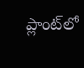ప్లాంట్‌లో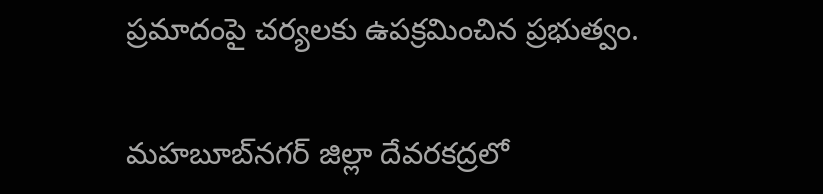ప్రమాదంపై చర్యలకు ఉపక్రమించిన ప్రభుత్వం.

మహబూబ్‌నగర్ జిల్లా దేవరకద్రలో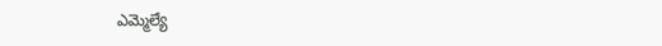ఎమ్మెల్యే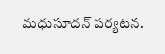మధుసూదన్ పర్యటన.